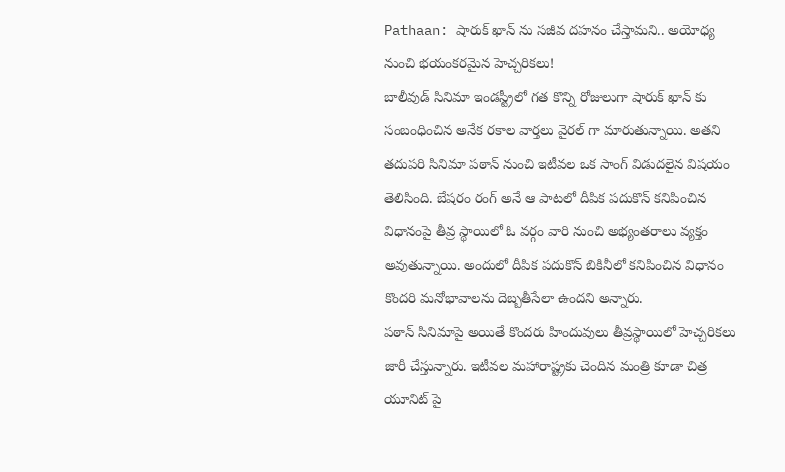Pathaan: షారుక్ ఖాన్ ను సజీవ దహనం చేస్తామని.. అయోధ్య నుంచి భయంకరమైన హెచ్చరికలు!
బాలీవుడ్ సినిమా ఇండస్ట్రీలో గత కొన్ని రోజులుగా షారుక్ ఖాన్ కు సంబంధించిన అనేక రకాల వార్తలు వైరల్ గా మారుతున్నాయి. అతని తదుపరి సినిమా పఠాన్ నుంచి ఇటీవల ఒక సాంగ్ విడుదలైన విషయం తెలిసింది. బేషరం రంగ్ అనే ఆ పాటలో దీపిక పదుకొన్ కనిపించిన విధానంపై తీవ్ర స్థాయిలో ఓ వర్గం వారి నుంచి అభ్యంతరాలు వ్యక్తం అవుతున్నాయి. అందులో దీపిక పదుకొన్ బికినీలో కనిపించిన విధానం కొందరి మనోభావాలను దెబ్బతీసేలా ఉందని అన్నారు.
పఠాన్ సినిమాపై అయితే కొందరు హిందువులు తీవ్రస్థాయిలో హెచ్చరికలు జారీ చేస్తున్నారు. ఇటీవల మహారాష్ట్రకు చెందిన మంత్రి కూడా చిత్ర యూనిట్ పై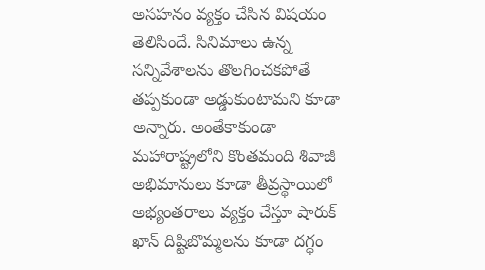అసహనం వ్యక్తం చేసిన విషయం తెలిసిందే. సినిమాలు ఉన్న సన్నివేశాలను తొలగించకపోతే తప్పకుండా అడ్డుకుంటామని కూడా అన్నారు. అంతేకాకుండా మహారాష్ట్రలోని కొంతమంది శివాజీ అభిమానులు కూడా తీవ్రస్థాయిలో అభ్యంతరాలు వ్యక్తం చేస్తూ షారుక్ ఖాన్ దిష్టిబొమ్మలను కూడా దగ్ధం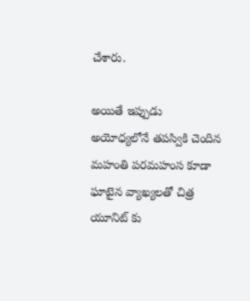చేశారు.

అయితే ఇప్పుడు అయోధ్యలోనే తపస్వికి చెందిన మహంతి పరమహంస కూడా ఘాటైన వ్యాఖ్యలతో చిత్ర యూనిట్ కు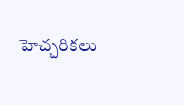హెచ్చరికలు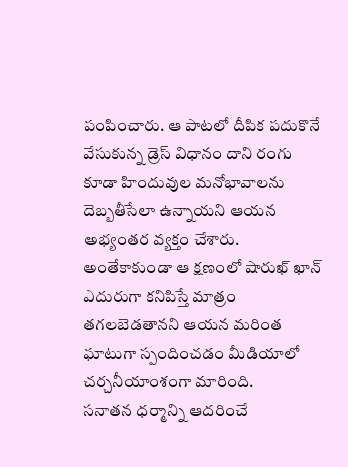పంపించారు. ఆ పాటలో దీపిక పదుకొనే వేసుకున్న డ్రెస్ విధానం దాని రంగు కూడా హిందువుల మనోభావాలను దెబ్బతీసేలా ఉన్నాయని ఆయన అభ్యంతర వ్యక్తం చేశారు. అంతేకాకుండా ఆ క్షణంలో షారుఖ్ ఖాన్ ఎదురుగా కనిపిస్తే మాత్రం తగలబెడతానని ఆయన మరింత ఘాటుగా స్పందించడం మీడియాలో చర్చనీయాంశంగా మారింది.
సనాతన ధర్మాన్ని ఆదరించే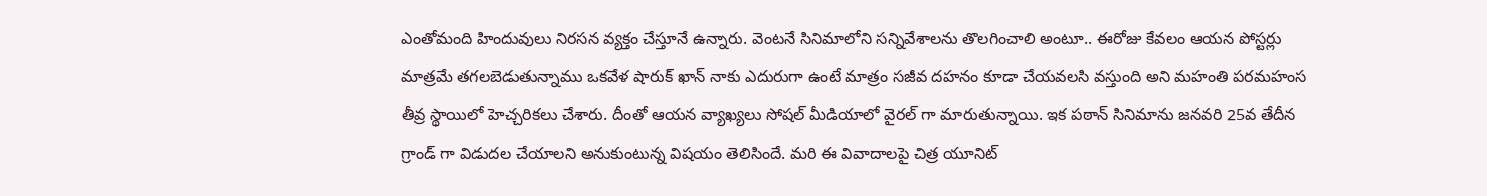ఎంతోమంది హిందువులు నిరసన వ్యక్తం చేస్తూనే ఉన్నారు. వెంటనే సినిమాలోని సన్నివేశాలను తొలగించాలి అంటూ.. ఈరోజు కేవలం ఆయన పోస్టర్లు మాత్రమే తగలబెడుతున్నాము ఒకవేళ షారుక్ ఖాన్ నాకు ఎదురుగా ఉంటే మాత్రం సజీవ దహనం కూడా చేయవలసి వస్తుంది అని మహంతి పరమహంస తీవ్ర స్థాయిలో హెచ్చరికలు చేశారు. దీంతో ఆయన వ్యాఖ్యలు సోషల్ మీడియాలో వైరల్ గా మారుతున్నాయి. ఇక పఠాన్ సినిమాను జనవరి 25వ తేదీన గ్రాండ్ గా విడుదల చేయాలని అనుకుంటున్న విషయం తెలిసిందే. మరి ఈ వివాదాలపై చిత్ర యూనిట్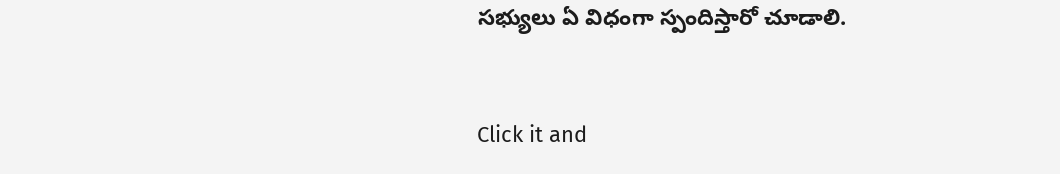సభ్యులు ఏ విధంగా స్పందిస్తారో చూడాలి.


Click it and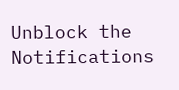Unblock the Notifications